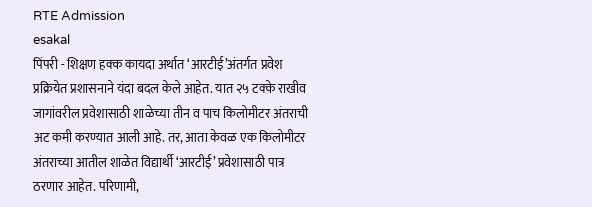RTE Admission
esakal
पिंपरी - शिक्षण हक्क कायदा अर्थात ‘आरटीई’अंतर्गत प्रवेश प्रक्रियेत प्रशासनाने यंदा बदल केले आहेत. यात २५ टक्के राखीव जागांवरील प्रवेशासाठी शाळेच्या तीन व पाच किलोमीटर अंतराची अट कमी करण्यात आली आहे. तर, आता केवळ एक किलोमीटर अंतराच्या आतील शाळेत विद्यार्थी ‘आरटीई’ प्रवेशासाठी पात्र ठरणार आहेत. परिणामी,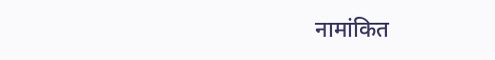नामांकित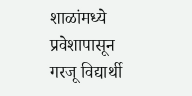शाळांमध्ये प्रवेशापासून गरजू विद्यार्थी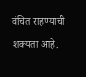वंचित राहण्याची शक्यता आहे.